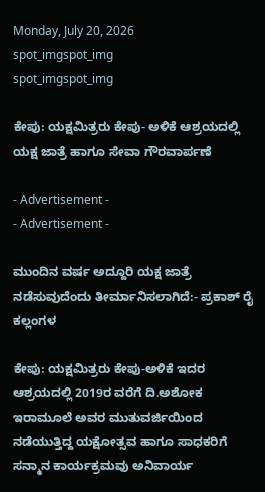Monday, July 20, 2026
spot_imgspot_img
spot_imgspot_img

ಕೇಪು: ಯಕ್ಷಮಿತ್ರರು ಕೇಪು- ಅಳಿಕೆ ಆಶ್ರಯದಲ್ಲಿ ಯಕ್ಷ ಜಾತ್ರೆ ಹಾಗೂ ಸೇವಾ ಗೌರವಾರ್ಪಣೆ

- Advertisement -
- Advertisement -

ಮುಂದಿನ ವರ್ಷ ಅದ್ದೂರಿ ಯಕ್ಷ ಜಾತ್ರೆ ನಡೆಸುವುದೆಂದು ತೀರ್ಮಾನಿಸಲಾಗಿದೆ:- ಪ್ರಕಾಶ್ ರೈ ಕಲ್ಲಂಗಳ

ಕೇಪು: ಯಕ್ಷಮಿತ್ರರು ಕೇಪು-ಅಳಿಕೆ ಇದರ ಆಶ್ರಯದಲ್ಲಿ 2019ರ ವರೆಗೆ ದಿ.ಅಶೋಕ ಇರಾಮೂಲೆ ಅವರ ಮುತುವರ್ಜಿಯಿಂದ ನಡೆಯುತ್ತಿದ್ದ ಯಕ್ಷೋತ್ಸವ ಹಾಗೂ ಸಾಧಕರಿಗೆ ಸನ್ಮಾನ ಕಾರ್ಯಕ್ರಮವು ಅನಿವಾರ್ಯ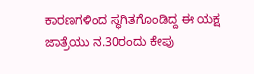ಕಾರಣಗಳಿಂದ ಸ್ಥಗಿತಗೊಂಡಿದ್ದ ಈ ಯಕ್ಷ ಜಾತ್ರೆಯು ನ.30ರಂದು ಕೇಪು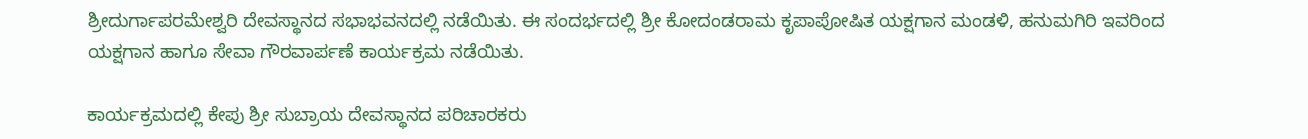ಶ್ರೀದುರ್ಗಾಪರಮೇಶ್ವರಿ ದೇವಸ್ಥಾನದ ಸಭಾಭವನದಲ್ಲಿ ನಡೆಯಿತು. ಈ ಸಂದರ್ಭದಲ್ಲಿ ಶ್ರೀ ಕೋದಂಡರಾಮ ಕೃಪಾಪೋಷಿತ ಯಕ್ಷಗಾನ ಮಂಡಳಿ, ಹನುಮಗಿರಿ ಇವರಿಂದ ಯಕ್ಷಗಾನ ಹಾಗೂ ಸೇವಾ ಗೌರವಾರ್ಪಣೆ ಕಾರ್ಯಕ್ರಮ ನಡೆಯಿತು.

ಕಾರ್ಯಕ್ರಮದಲ್ಲಿ ಕೇಪು ಶ್ರೀ ಸುಬ್ರಾಯ ದೇವಸ್ಥಾನದ ಪರಿಚಾರಕರು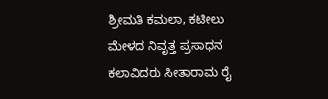ಶ್ರೀಮತಿ ಕಮಲಾ, ಕಟೀಲು ಮೇಳದ ನಿವೃತ್ತ ಪ್ರಸಾಧನ ಕಲಾವಿದರು ಸೀತಾರಾಮ ರೈ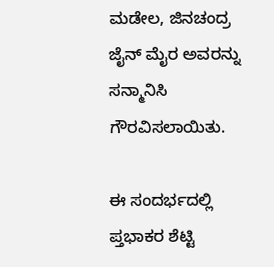ಮಡೇಲ, ಜಿನಚಂದ್ರ ಜೈನ್ ಮೈರ ಅವರನ್ನು ಸನ್ಮಾನಿಸಿ ಗೌರವಿಸಲಾಯಿತು.

ಈ ಸಂದರ್ಭದಲ್ಲಿ ಪ್ತಭಾಕರ ಶೆಟ್ಟಿ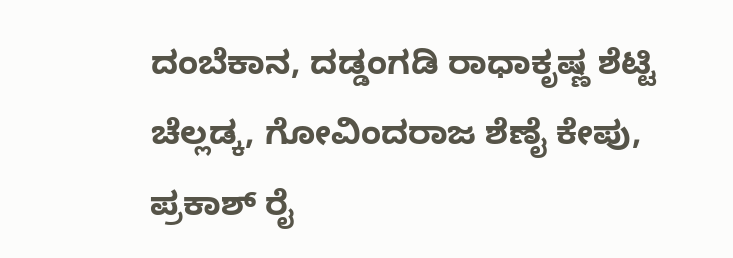ದಂಬೆಕಾನ, ದಡ್ಡಂಗಡಿ ರಾಧಾಕೃಷ್ಣ ಶೆಟ್ಟಿ ಚೆಲ್ಲಡ್ಕ, ಗೋವಿಂದರಾಜ ಶೆಣೈ ಕೇಪು, ಪ್ರಕಾಶ್ ರೈ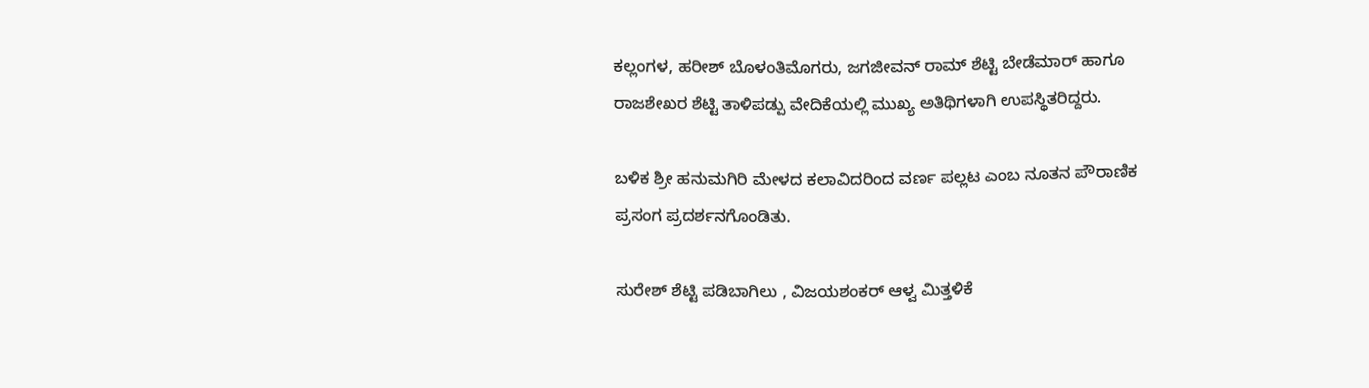ಕಲ್ಲಂಗಳ, ಹರೀಶ್ ಬೊಳಂತಿಮೊಗರು, ಜಗಜೀವನ್ ರಾಮ್ ಶೆಟ್ಟಿ ಬೇಡೆಮಾರ್ ಹಾಗೂ ರಾಜಶೇಖರ ಶೆಟ್ಟಿ ತಾಳಿಪಡ್ಪು ವೇದಿಕೆಯಲ್ಲಿ ಮುಖ್ಯ ಅತಿಥಿಗಳಾಗಿ ಉಪಸ್ಥಿತರಿದ್ದರು.

ಬಳಿಕ ಶ್ರೀ ಹನುಮಗಿರಿ ಮೇಳದ ಕಲಾವಿದರಿಂದ ವರ್ಣ ಪಲ್ಲಟ ಎಂಬ ನೂತನ ಪೌರಾಣಿಕ ಪ್ರಸಂಗ ಪ್ರದರ್ಶನಗೊಂಡಿತು.

ಸುರೇಶ್ ಶೆಟ್ಟಿ ಪಡಿಬಾಗಿಲು , ವಿಜಯಶಂಕರ್ ಆಳ್ವ ಮಿತ್ತಳಿಕೆ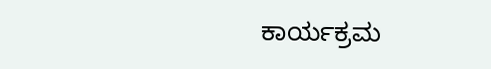ಕಾರ್ಯಕ್ರಮ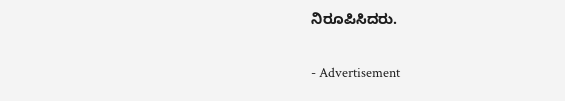ನಿರೂಪಿಸಿದರು.

- Advertisement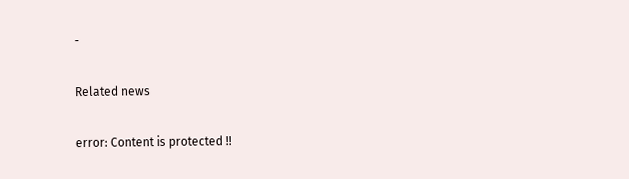-

Related news

error: Content is protected !!